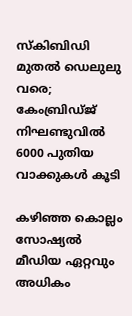സ്കിബിഡി മുതൽ ഡെലുലു വരെ; കേംബ്രിഡ്ജ് നിഘണ്ടുവിൽ 6000 പുതിയ വാക്കുകൾ കൂടി

കഴിഞ്ഞ കൊല്ലം സോഷ്യൽ മീ‍‍‍ഡിയ ഏറ്റവും അധികം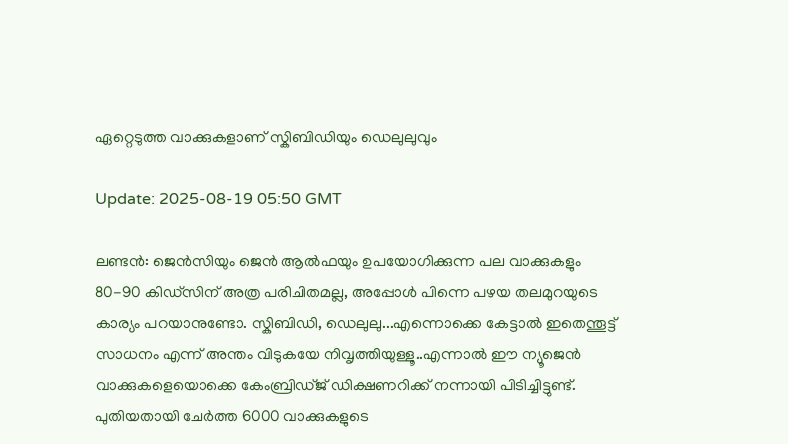ഏറ്റെടുത്ത വാക്കുകളാണ് സ്കിബിഡിയും ഡെലുലുവും

Update: 2025-08-19 05:50 GMT

ലണ്ടൻ: ജെൻസിയും ജെൻ ആൽഫയും ഉപയോഗിക്കുന്ന പല വാക്കുകളും 80-90 കിഡ്സിന് അത്ര പരിചിതമല്ല, അപ്പോൾ പിന്നെ പഴയ തലമുറയുടെ കാര്യം പറയാനുണ്ടോ. സ്കിബിഡി, ഡെലുലു...എന്നൊക്കെ കേട്ടാൽ ഇതെന്തൂട്ട് സാധനം എന്ന് അന്തം വിടുകയേ നിവൃത്തിയുള്ളൂ..എന്നാൽ ഈ ന്യൂജെൻ വാക്കുകളെയൊക്കെ കേംബ്രിഡ്ജ് ഡിക്ഷണറിക്ക് നന്നായി പിടിച്ചിട്ടുണ്ട്. പുതിയതായി ചേര്‍ത്ത 6000 വാക്കുകളുടെ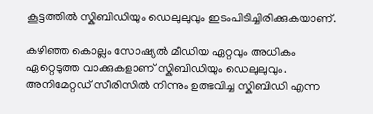കൂട്ടത്തിൽ സ്കിബിഡിയും ഡെലുലുവും ഇടംപിടിച്ചിരിക്കുകയാണ്.

കഴിഞ്ഞ കൊല്ലം സോഷ്യൽ മീ‍‍‍ഡിയ ഏറ്റവും അധികം ഏറ്റെടുത്ത വാക്കുകളാണ് സ്കിബിഡിയും ഡെലുലുവും. അനിമേറ്റഡ് സീരിസിൽ നിന്നും ഉത്ഭവിച്ച സ്കിബിഡി എന്ന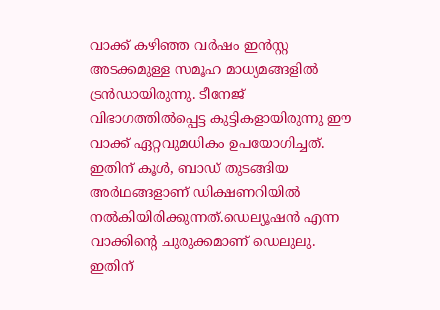വാക്ക് കഴിഞ്ഞ വർഷം ഇൻസ്റ്റ അടക്കമുള്ള സമൂഹ മാധ്യമങ്ങളിൽ ട്രൻഡായിരുന്നു. ടീനേജ് വിഭാഗത്തിൽപ്പെട്ട കുട്ടികളായിരുന്നു ഈ വാക്ക് ഏറ്റവുമധികം ഉപയോഗിച്ചത്. ഇതിന് കൂള്‍, ബാഡ് തുടങ്ങിയ അര്‍ഥങ്ങളാണ് ഡിക്ഷണറിയില്‍ നല്‍കിയിരിക്കുന്നത്.ഡെല്യൂഷൻ എന്ന വാക്കിന്‍റെ ചുരുക്കമാണ് ഡെലുലു. ഇതിന്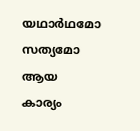യഥാര്‍ഥമോ സത്യമോ ആയ കാര്യം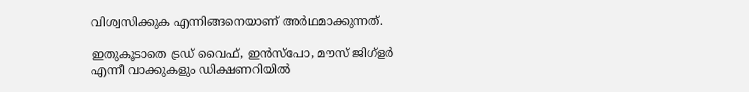വിശ്വസിക്കുക എന്നിങ്ങനെയാണ് അര്‍ഥമാക്കുന്നത്.

ഇതുകൂടാതെ ട്രഡ് വൈഫ്, ഇൻസ്പോ, മൗസ് ജിഗ്ളര്‍ എന്നീ വാക്കുകളും ഡിക്ഷണറിയിൽ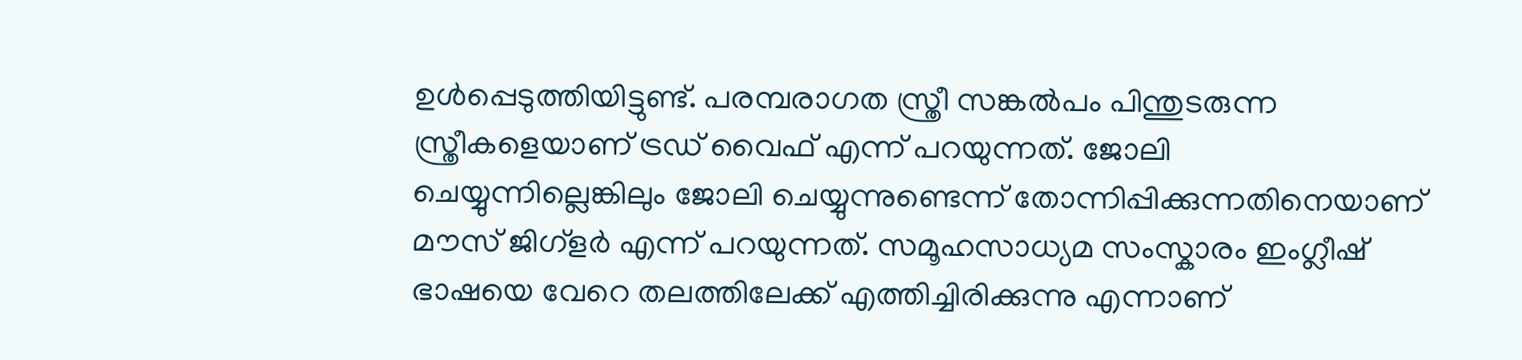ഉൾപ്പെടുത്തിയിട്ടുണ്ട്. പരമ്പരാഗത സ്ത്രീ സങ്കൽപം പിന്തുടരുന്ന സ്ത്രീകളെയാണ് ട്രഡ് വൈഫ് എന്ന് പറയുന്നത്. ജോലി ചെയ്യുന്നില്ലെങ്കിലും ജോലി ചെയ്യുന്നുണ്ടെന്ന് തോന്നിപ്പിക്കുന്നതിനെയാണ് മൗസ് ജിഗ്ളര്‍ എന്ന് പറയുന്നത്. സമൂഹസാധ്യമ സംസ്കാരം ഇംഗ്ലീഷ് ഭാഷയെ വേറെ തലത്തിലേക്ക് എത്തിച്ചിരിക്കുന്നു എന്നാണ്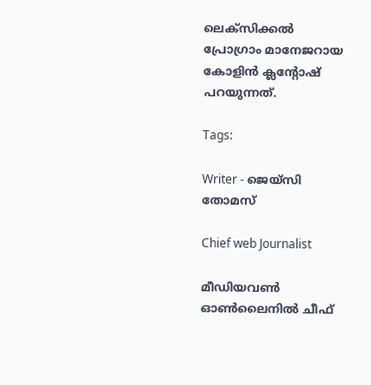ലെക്സിക്കൽ പ്രോഗ്രാം മാനേജറായ കോളിൻ ക്ലന്റോഷ് പറയുന്നത്.

Tags:

Writer - ജെയ്സി തോമസ്

Chief web Journalist

മീഡിയവൺ ഓൺലൈനിൽ ചീഫ്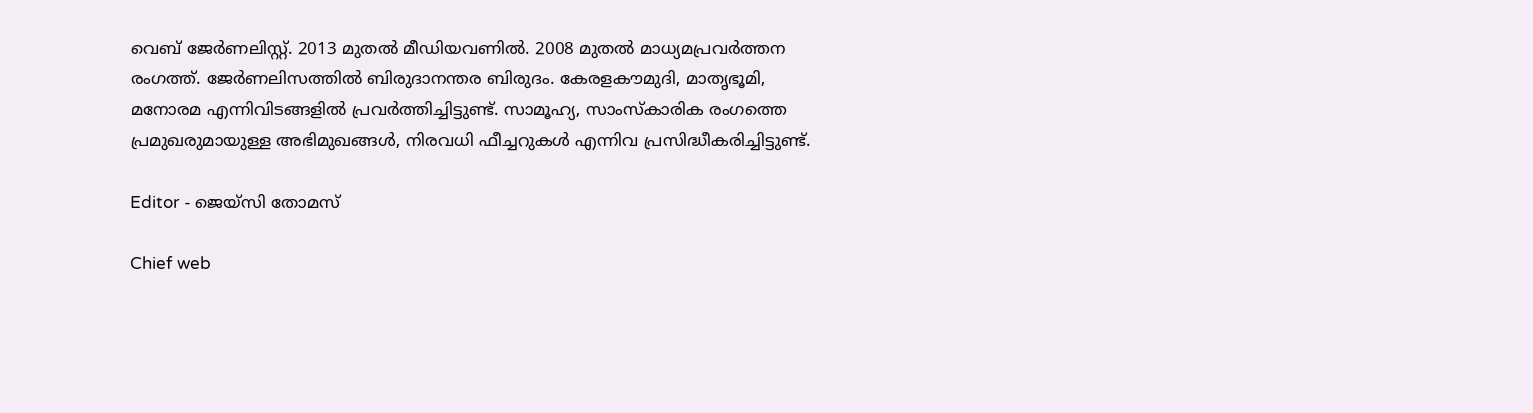വെബ് ജേർണലിസ്റ്റ്. 2013 മുതൽ മീഡിയവണിൽ. 2008 മുതൽ മാധ്യമപ്രവർത്തന രംഗത്ത്. ജേർണലിസത്തിൽ ബിരുദാനന്തര ബിരുദം. കേരളകൗമുദി, മാതൃഭൂമി, മനോരമ എന്നിവിടങ്ങളിൽ പ്രവർത്തിച്ചിട്ടുണ്ട്. സാമൂഹ്യ, സാംസ്‌കാരിക രംഗത്തെ പ്രമുഖരുമായുള്ള അഭിമുഖങ്ങൾ, നിരവധി ഫീച്ചറുകൾ എന്നിവ പ്രസിദ്ധീകരിച്ചിട്ടുണ്ട്.

Editor - ജെയ്സി തോമസ്

Chief web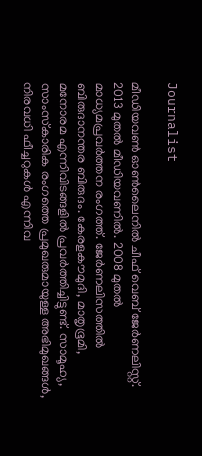Journalist

മീഡിയവൺ ഓൺലൈനിൽ ചീഫ് വെബ് ജേർണലിസ്റ്റ്. 2013 മുതൽ മീഡിയവണിൽ. 2008 മുതൽ മാധ്യമപ്രവർത്തന രംഗത്ത്. ജേർണലിസത്തിൽ ബിരുദാനന്തര ബിരുദം. കേരളകൗമുദി, മാതൃഭൂമി, മനോരമ എന്നിവിടങ്ങളിൽ പ്രവർത്തിച്ചിട്ടുണ്ട്. സാമൂഹ്യ, സാംസ്‌കാരിക രംഗത്തെ പ്രമുഖരുമായുള്ള അഭിമുഖങ്ങൾ, നിരവധി ഫീച്ചറുകൾ എന്നിവ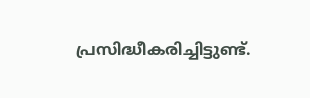പ്രസിദ്ധീകരിച്ചിട്ടുണ്ട്.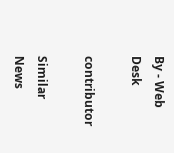By - Web Desk

contributor

Similar News